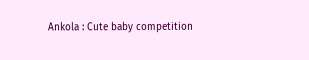Ankola : Cute baby competition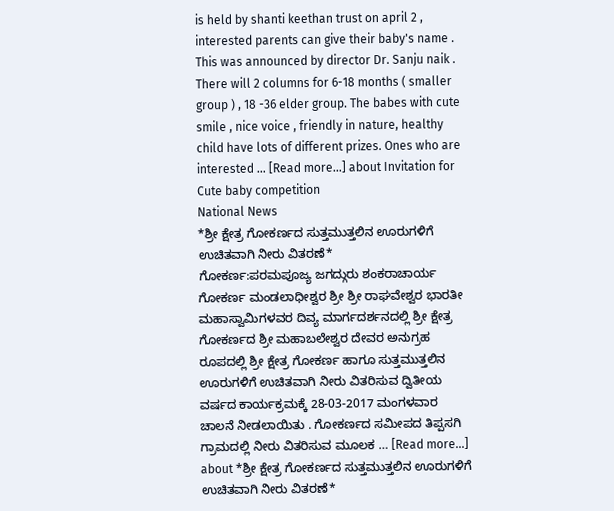is held by shanti keethan trust on april 2 , interested parents can give their baby's name . This was announced by director Dr. Sanju naik . There will 2 columns for 6-18 months ( smaller group ) , 18 -36 elder group. The babes with cute smile , nice voice , friendly in nature, healthy child have lots of different prizes. Ones who are interested … [Read more...] about Invitation for Cute baby competition
National News
*ಶ್ರೀ ಕ್ಷೇತ್ರ ಗೋಕರ್ಣದ ಸುತ್ತಮುತ್ತಲಿನ ಊರುಗಳಿಗೆ ಉಚಿತವಾಗಿ ನೀರು ವಿತರಣೆ*
ಗೋಕರ್ಣ:ಪರಮಪೂಜ್ಯ ಜಗದ್ಗುರು ಶಂಕರಾಚಾರ್ಯ ಗೋಕರ್ಣ ಮಂಡಲಾಧೀಶ್ವರ ಶ್ರೀ ಶ್ರೀ ರಾಘವೇಶ್ವರ ಭಾರತೀ ಮಹಾಸ್ವಾಮಿಗಳವರ ದಿವ್ಯ ಮಾರ್ಗದರ್ಶನದಲ್ಲಿ ಶ್ರೀ ಕ್ಷೇತ್ರ ಗೋಕರ್ಣದ ಶ್ರೀ ಮಹಾಬಲೇಶ್ವರ ದೇವರ ಅನುಗ್ರಹ ರೂಪದಲ್ಲಿ ಶ್ರೀ ಕ್ಷೇತ್ರ ಗೋಕರ್ಣ ಹಾಗೂ ಸುತ್ತಮುತ್ತಲಿನ ಊರುಗಳಿಗೆ ಉಚಿತವಾಗಿ ನೀರು ವಿತರಿಸುವ ದ್ವಿತೀಯ ವರ್ಷದ ಕಾರ್ಯಕ್ರಮಕ್ಕೆ 28-03-2017 ಮಂಗಳವಾರ ಚಾಲನೆ ನೀಡಲಾಯಿತು . ಗೋಕರ್ಣದ ಸಮೀಪದ ತಿಪ್ಪಸಗಿ ಗ್ರಾಮದಲ್ಲಿ ನೀರು ವಿತರಿಸುವ ಮೂಲಕ … [Read more...] about *ಶ್ರೀ ಕ್ಷೇತ್ರ ಗೋಕರ್ಣದ ಸುತ್ತಮುತ್ತಲಿನ ಊರುಗಳಿಗೆ ಉಚಿತವಾಗಿ ನೀರು ವಿತರಣೆ*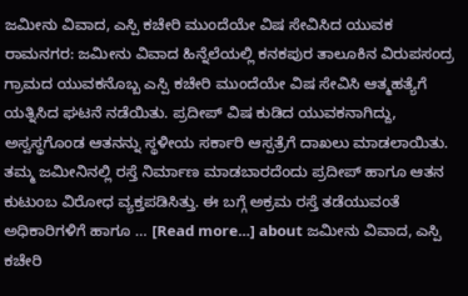ಜಮೀನು ವಿವಾದ, ಎಸ್ಪಿ ಕಚೇರಿ ಮುಂದೆಯೇ ವಿಷ ಸೇವಿಸಿದ ಯುವಕ
ರಾಮನಗರ: ಜಮೀನು ವಿವಾದ ಹಿನ್ನೆಲೆಯಲ್ಲಿ ಕನಕಪುರ ತಾಲೂಕಿನ ವಿರುಪಸಂದ್ರ ಗ್ರಾಮದ ಯುವಕನೊಬ್ಬ ಎಸ್ಪಿ ಕಚೇರಿ ಮುಂದೆಯೇ ವಿಷ ಸೇವಿಸಿ ಆತ್ಮಹತ್ಯೆಗೆ ಯತ್ನಿಸಿದ ಘಟನೆ ನಡೆಯಿತು. ಪ್ರದೀಪ್ ವಿಷ ಕುಡಿದ ಯುವಕನಾಗಿದ್ದು, ಅಸ್ವಸ್ಥಗೊಂಡ ಆತನನ್ನು ಸ್ಥಳೀಯ ಸರ್ಕಾರಿ ಆಸ್ಪತ್ರೆಗೆ ದಾಖಲು ಮಾಡಲಾಯಿತು. ತಮ್ಮ ಜಮೀನಿನಲ್ಲಿ ರಸ್ತೆ ನಿರ್ಮಾಣ ಮಾಡಬಾರದೆಂದು ಪ್ರದೀಪ್ ಹಾಗೂ ಆತನ ಕುಟುಂಬ ವಿರೋಧ ವ್ಯಕ್ತಪಡಿಸಿತ್ತು. ಈ ಬಗ್ಗೆ ಅಕ್ರಮ ರಸ್ತೆ ತಡೆಯುವಂತೆ ಅಧಿಕಾರಿಗಳಿಗೆ ಹಾಗೂ … [Read more...] about ಜಮೀನು ವಿವಾದ, ಎಸ್ಪಿ ಕಚೇರಿ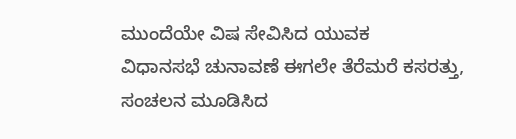ಮುಂದೆಯೇ ವಿಷ ಸೇವಿಸಿದ ಯುವಕ
ವಿಧಾನಸಭೆ ಚುನಾವಣೆ ಈಗಲೇ ತೆರೆಮರೆ ಕಸರತ್ತು, ಸಂಚಲನ ಮೂಡಿಸಿದ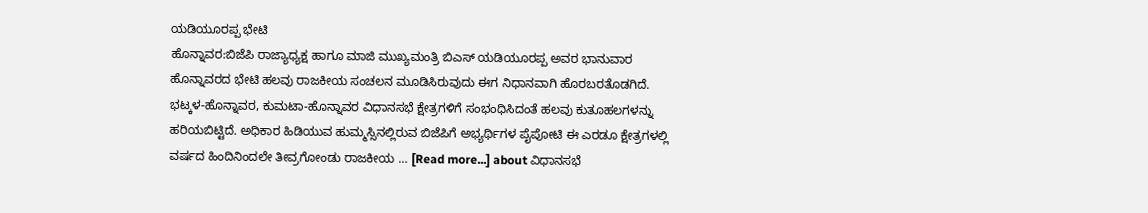ಯಡಿಯೂರಪ್ಪ ಭೇಟಿ
ಹೊನ್ನಾವರ:ಬಿಜೆಪಿ ರಾಜ್ಯಾಧ್ಯಕ್ಷ ಹಾಗೂ ಮಾಜಿ ಮುಖ್ಯಮಂತ್ರಿ ಬಿಎಸ್ ಯಡಿಯೂರಪ್ಪ ಅವರ ಭಾನುವಾರ ಹೊನ್ನಾವರದ ಭೇಟಿ ಹಲವು ರಾಜಕೀಯ ಸಂಚಲನ ಮೂಡಿಸಿರುವುದು ಈಗ ನಿಧಾನವಾಗಿ ಹೊರಬರತೊಡಗಿದೆ. ಭಟ್ಕಳ-ಹೊನ್ನಾವರ, ಕುಮಟಾ-ಹೊನ್ನಾವರ ವಿಧಾನಸಭೆ ಕ್ಷೇತ್ರಗಳಿಗೆ ಸಂಭಂಧಿಸಿದಂತೆ ಹಲವು ಕುತೂಹಲಗಳನ್ನು ಹರಿಯಬಿಟ್ಟಿದೆ. ಅಧಿಕಾರ ಹಿಡಿಯುವ ಹುಮ್ಮಸ್ಸಿನಲ್ಲಿರುವ ಬಿಜೆಪಿಗೆ ಅಭ್ಯರ್ಥಿಗಳ ಪೈಪೋಟಿ ಈ ಎರಡೂ ಕ್ಷೇತ್ರಗಳಲ್ಲಿ ವರ್ಷದ ಹಿಂದಿನಿಂದಲೇ ತೀವ್ರಗೋಂಡು ರಾಜಕೀಯ … [Read more...] about ವಿಧಾನಸಭೆ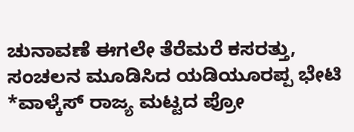ಚುನಾವಣೆ ಈಗಲೇ ತೆರೆಮರೆ ಕಸರತ್ತು, ಸಂಚಲನ ಮೂಡಿಸಿದ ಯಡಿಯೂರಪ್ಪ ಭೇಟಿ
*ವಾಳ್ಕೆಸ್ ರಾಜ್ಯ ಮಟ್ಟದ ಪ್ರೋ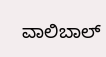ವಾಲಿಬಾಲ್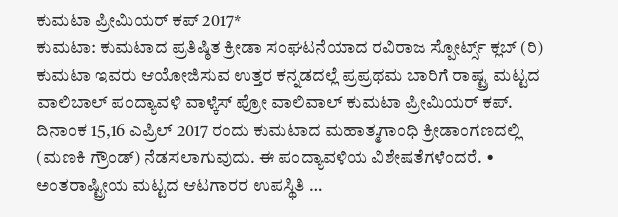ಕುಮಟಾ ಪ್ರೀಮಿಯರ್ ಕಪ್ 2017*
ಕುಮಟಾ: ಕುಮಟಾದ ಪ್ರತಿಷ್ಠಿತ ಕ್ರೀಡಾ ಸಂಘಟನೆಯಾದ ರವಿರಾಜ ಸ್ಪೋರ್ಟ್ಸ್ ಕ್ಲಬ್ (ರಿ) ಕುಮಟಾ ಇವರು ಆಯೋಜಿಸುವ ಉತ್ತರ ಕನ್ನಡದಲ್ಲೆ ಪ್ರಪ್ರಥಮ ಬಾರಿಗೆ ರಾಷ್ಟ್ರ ಮಟ್ಟದ ವಾಲಿಬಾಲ್ ಪಂದ್ಯಾವಳಿ ವಾಳ್ಕೆಸ್ ಪ್ರೋ ವಾಲಿವಾಲ್ ಕುಮಟಾ ಪ್ರೀಮಿಯರ್ ಕಪ್. ದಿನಾಂಕ 15,16 ಎಪ್ರಿಲ್ 2017 ರಂದು ಕುಮಟಾದ ಮಹಾತ್ಮಗಾಂಧಿ ಕ್ರೀಡಾಂಗಣದಲ್ಲಿ (ಮಣಕಿ ಗ್ರೌಂಡ್) ನೆಡಸಲಾಗುವುದು. ಈ ಪಂದ್ಯಾವಳಿಯ ವಿಶೇಷತೆಗಳೆಂದರೆ. • ಅಂತರಾಷ್ಟ್ರೀಯ ಮಟ್ಟದ ಆಟಗಾರರ ಉಪಸ್ಥಿತಿ …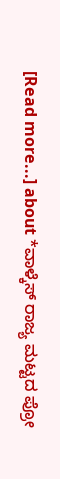[Read more...] about *ವಾಳ್ಕೆಸ್ ರಾಜ್ಯ ಮಟ್ಟದ ಪ್ರೋ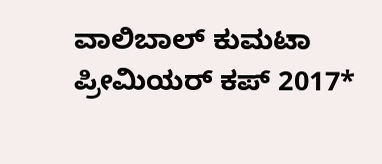ವಾಲಿಬಾಲ್ ಕುಮಟಾ ಪ್ರೀಮಿಯರ್ ಕಪ್ 2017*